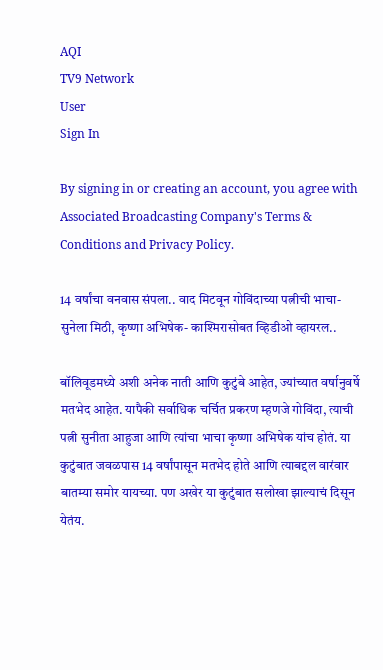AQI
TV9 Network
User
Sign In

By signing in or creating an account, you agree with Associated Broadcasting Company's Terms & Conditions and Privacy Policy.

14 वर्षांचा वनवास संपला.. वाद मिटवून गोविंदाच्या पत्नीची भाचा-सुनेला मिठी, कृष्णा अभिषेक- काश्मिरासोबत व्हिडीओ व्हायरल..

बॉलिवूडमध्ये अशी अनेक नाती आणि कुटुंबे आहेत, ज्यांच्यात वर्षानुवर्षे मतभेद आहेत. यापैकी सर्वाधिक चर्चित प्रकरण म्हणजे गोविंदा, त्याची पत्नी सुनीता आहुजा आणि त्यांचा भाचा कृष्णा अभिषेक यांच होतं. या कुटुंबात जवळपास 14 वर्षांपासून मतभेद होते आणि त्याबद्दल वारंवार बातम्या समोर यायच्या. पण अखेर या कुटुंबात सलोखा झाल्याचं दिसून येतंय.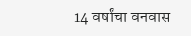14 वर्षांचा वनवास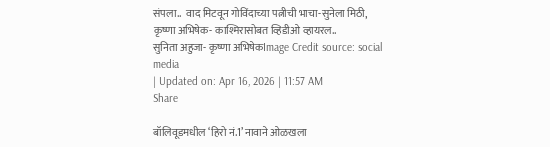संपला..  वाद मिटवून गोविंदाच्या पत्नीची भाचा-सुनेला मिठी, कृष्णा अभिषेक- काश्मिरासोबत व्हिडीओ व्हायरल..
सुनिता अहुजा- कृष्णा अभिषेकImage Credit source: social media
| Updated on: Apr 16, 2026 | 11:57 AM
Share

बॉलिवूडमधील ‘हिरो नं.1’ नावाने ओळखला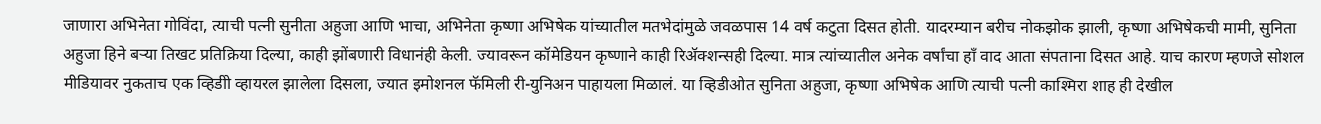जाणारा अभिनेता गोविंदा, त्याची पत्नी सुनीता अहुजा आणि भाचा, अभिनेता कृष्णा अभिषेक यांच्यातील मतभेदांमुळे जवळपास 14 वर्ष कटुता दिसत होती. यादरम्यान बरीच नोकझोक झाली, कृष्णा अभिषेकची मामी, सुनिता अहुजा हिने बऱ्या तिखट प्रतिक्रिया दिल्या, काही झोंबणारी विधानंही केली. ज्यावरून कॉमेडियन कृष्णाने काही रिॲक्शन्सही दिल्या. मात्र त्यांच्यातील अनेक वर्षांचा हाँ वाद आता संपताना दिसत आहे. याच कारण म्हणजे सोशल मीडियावर नुकताच एक व्हिडीो व्हायरल झालेला दिसला, ज्यात इमोशनल फॅमिली री-युनिअन पाहायला मिळालं. या व्हिडीओत सुनिता अहुजा, कृष्णा अभिषेक आणि त्याची पत्नी काश्मिरा शाह ही देखील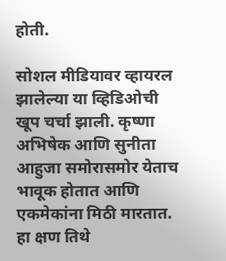होती.

सोशल मीडियावर व्हायरल झालेल्या या व्हिडिओची खूप चर्चा झाली. कृष्णा अभिषेक आणि सुनीता आहुजा समोरासमोर येताच भावूक होतात आणि एकमेकांना मिठी मारतात. हा क्षण तिथे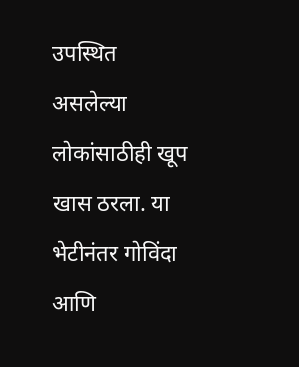उपस्थित असलेल्या लोकांसाठीही खूप खास ठरला. या भेटीनंतर गोविंदा आणि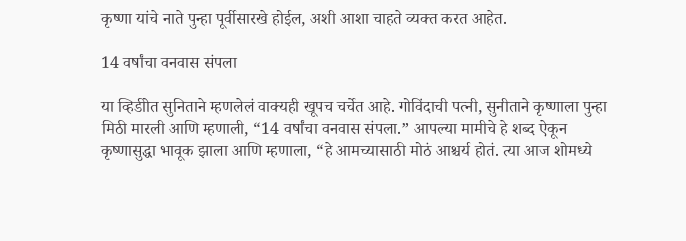कृष्णा यांचे नाते पुन्हा पूर्वीसारखे होईल, अशी आशा चाहते व्यक्त करत आहेत.

14 वर्षांचा वनवास संपला

या व्हिडीोत सुनिताने म्हणलेलं वाक्यही खूपच चर्चेत आहे. गोविंदाची पत्नी, सुनीताने कृष्णाला पुन्हा मिठी मारली आणि म्हणाली, “14 वर्षांचा वनवास संपला.” आपल्या मामीचे हे शब्द ऐकून कृष्णासुद्धा भावूक झाला आणि म्हणाला, “हे आमच्यासाठी मोठं आश्चर्य होतं. त्या आज शोमध्ये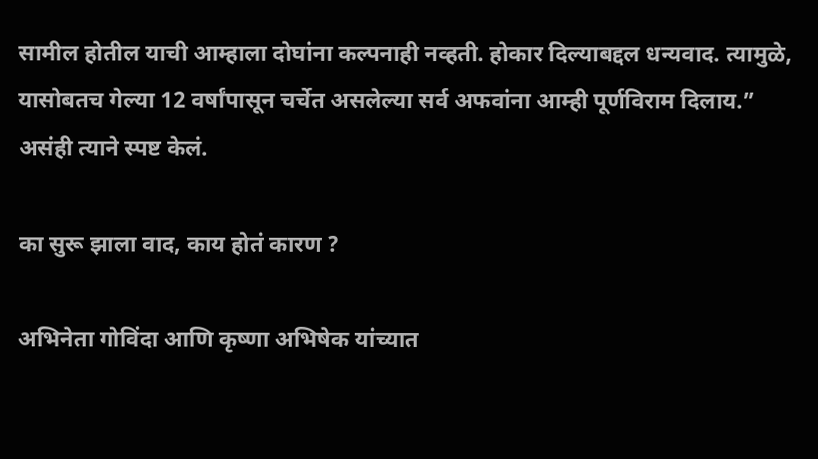सामील होतील याची आम्हाला दोघांना कल्पनाही नव्हती. होकार दिल्याबद्दल धन्यवाद. त्यामुळे, यासोबतच गेल्या 12 वर्षांपासून चर्चेत असलेल्या सर्व अफवांना आम्ही पूर्णविराम दिलाय.” असंही त्याने स्पष्ट केलं.

का सुरू झाला वाद, काय होतं कारण ?

अभिनेता गोविंदा आणि कृष्णा अभिषेक यांच्यात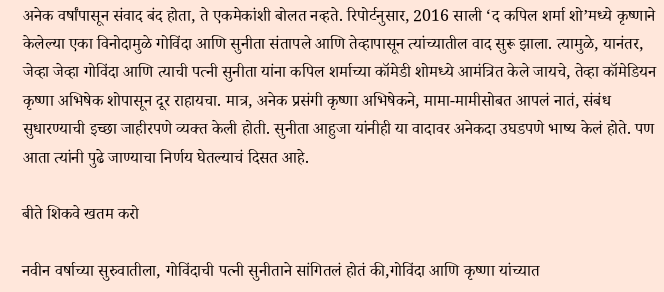अनेक वर्षांपासून संवाद बंद होता, ते एकमेकांशी बोलत नव्हते. रिपोर्टनुसार, 2016 साली ‘द कपिल शर्मा शो’मध्ये कृष्णाने केलेल्या एका विनोदामुळे गोविंदा आणि सुनीता संतापले आणि तेव्हापासून त्यांच्यातील वाद सुरू झाला. त्यामुळे, यानंतर, जेव्हा जेव्हा गोविंदा आणि त्याची पत्नी सुनीता यांना कपिल शर्माच्या कॉमेडी शोमध्ये आमंत्रित केले जायचे, तेव्हा कॉमेडियन कृष्णा अभिषेक शोपासून दूर राहायचा. मात्र, अनेक प्रसंगी कृष्णा अभिषेकने, मामा-मामीसोबत आपलं नातं, संबंध सुधारण्याची इच्छा जाहीरपणे व्यक्त केली होती. सुनीता आहुजा यांनीही या वादावर अनेकदा उघडपणे भाष्य केलं होते. पण आता त्यांनी पुढे जाण्याचा निर्णय घेतल्याचं दिसत आहे.

बीते शिकवे खतम करो

नवीन वर्षाच्या सुरुवातीला, गोविंदाची पत्नी सुनीताने सांगितलं होतं की,गोविंदा आणि कृष्णा यांच्यात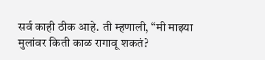सर्व काही ठीक आहे. ती म्हणाली, “मी माझ्या मुलांवर किती काळ रागावू शकतं?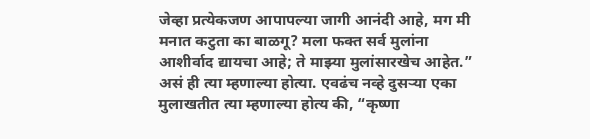जेव्हा प्रत्येकजण आपापल्या जागी आनंदी आहे, मग मी मनात कटुता का बाळगू? मला फक्त सर्व मुलांना आशीर्वाद द्यायचा आहे; ते माझ्या मुलांसारखेच आहेत.” असं ही त्या म्हणाल्या होत्या. एवढंच नव्हे दुसऱ्या एका मुलाखतीत त्या म्हणाल्या होत्य की, “कृष्णा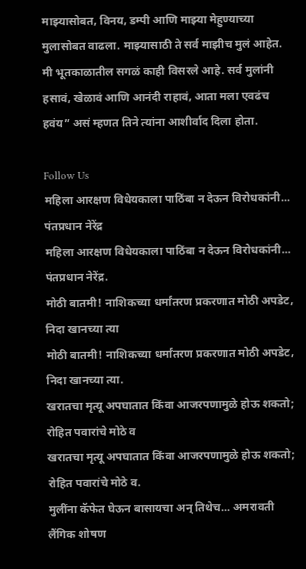माझ्यासोबत, विनय, डम्पी आणि माझ्या मेहुण्याच्या मुलासोबत वाढला. माझ्यासाठी ते सर्व माझीच मुलं आहेत. मी भूतकाळातील सगळं काही विसरले आहे. सर्व मुलांनी हसावं, खेळावं आणि आनंदी राहावं, आता मला एवढंच हवंय” असं म्हणत तिने त्यांना आशीर्वाद दिला होता.

Follow Us
महिला आरक्षण विधेयकाला पाठिंबा न देऊन विरोधकांनी... पंतप्रधान नेरेंद्र
महिला आरक्षण विधेयकाला पाठिंबा न देऊन विरोधकांनी... पंतप्रधान नेरेंद्र.
मोठी बातमी! नाशिकच्या धर्मांतरण प्रकरणात मोठी अपडेट, निदा खानच्या त्या
मोठी बातमी! नाशिकच्या धर्मांतरण प्रकरणात मोठी अपडेट, निदा खानच्या त्या.
खरातचा मृत्यू अपघातात किंवा आजरपणामुळे होऊ शकतो; रोहित पवारांचे मोठे व
खरातचा मृत्यू अपघातात किंवा आजरपणामुळे होऊ शकतो; रोहित पवारांचे मोठे व.
मुलींना कॅफेत घेऊन बासायचा अन् तिथेच... अमरावती लैंगिक शोषण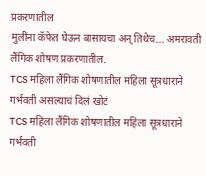प्रकरणातील
मुलींना कॅफेत घेऊन बासायचा अन् तिथेच... अमरावती लैंगिक शोषण प्रकरणातील.
TCS महिला लैंगिक शोषणातील महिला सूत्रधाराने गर्भवती असल्याचं दिलं खोटं
TCS महिला लैंगिक शोषणातील महिला सूत्रधाराने गर्भवती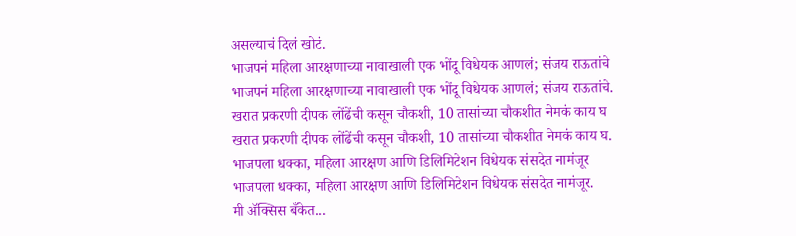असल्याचं दिलं खोटं.
भाजपनं महिला आरक्षणाच्या नावाखाली एक भोंदू विधेयक आणलं; संजय राऊतांचे
भाजपनं महिला आरक्षणाच्या नावाखाली एक भोंदू विधेयक आणलं; संजय राऊतांचे.
खरात प्रकरणी दीपक लोंढेंची कसून चौकशी, 10 तासांच्या चौकशीत नेमकं काय घ
खरात प्रकरणी दीपक लोंढेंची कसून चौकशी, 10 तासांच्या चौकशीत नेमकं काय घ.
भाजपला धक्का, महिला आरक्षण आणि डिलिमिटेशन विधेयक संसदेत नामंजूर
भाजपला धक्का, महिला आरक्षण आणि डिलिमिटेशन विधेयक संसदेत नामंजूर.
मी ॲक्सिस बँकेत...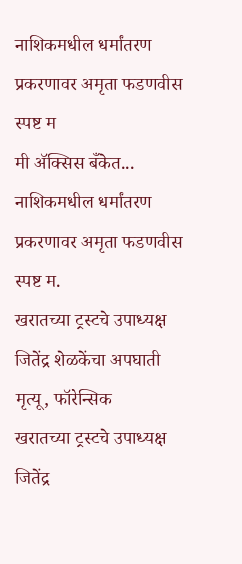नाशिकमधील धर्मांतरण प्रकरणावर अमृता फडणवीस स्पष्ट म
मी ॲक्सिस बँकेत... नाशिकमधील धर्मांतरण प्रकरणावर अमृता फडणवीस स्पष्ट म.
खरातच्या ट्रस्टचे उपाध्यक्ष जितेंद्र शेळकेंचा अपघाती मृत्यू, फॉरेन्सिक
खरातच्या ट्रस्टचे उपाध्यक्ष जितेंद्र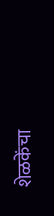शेळकेंचा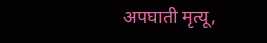अपघाती मृत्यू,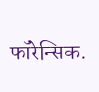फॉरेन्सिक.